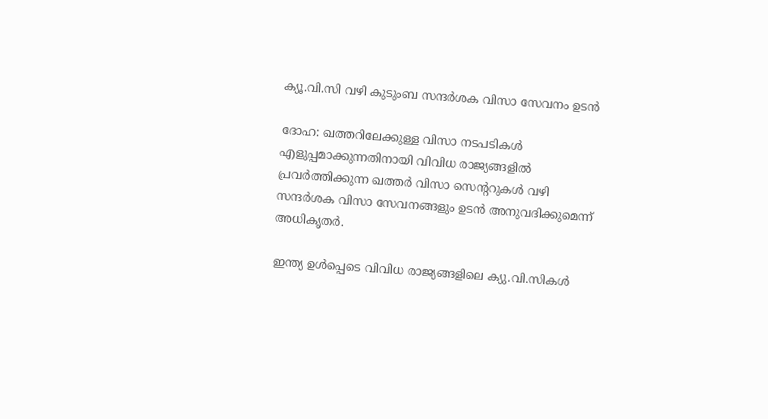ക്യൂ.വി.സി വഴി കുടുംബ സന്ദർശക വിസാ സേവനം ഉടൻ

ദോഹ: ഖത്തറിലേക്കുള്ള വിസാ നടപടികൾ എളുപ്പമാക്കുന്നതിനായി വിവിധ രാജ്യങ്ങളിൽ പ്രവർത്തിക്കുന്ന ഖത്തർ വിസാ സെന്ററുകൾ വഴി സന്ദർശക വിസാ സേവനങ്ങളും ഉടൻ അനുവദിക്കുമെന്ന് അധികൃതർ.

ഇന്ത്യ ഉൾപ്പെടെ വിവിധ രാജ്യങ്ങളിലെ ക്യു.വി.സികൾ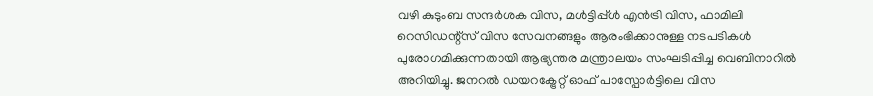വഴി കുടുംബ സന്ദർശക വിസ, മൾട്ടിപ്പ്ൾ എൻട്രി വിസ, ഫാമിലി റെസിഡന്റ്സ് വിസ സേവനങ്ങളും ആരംഭിക്കാനുള്ള നടപടികൾ പുരോഗമിക്കുന്നതായി ആഭ്യന്തര മന്ത്രാലയം സംഘടിപ്പിച്ച വെബിനാറിൽ അറിയിച്ചു. ജനറൽ ഡയറക്ട്രേറ്റ് ഓഫ് പാസ്പോർട്ടിലെ വിസ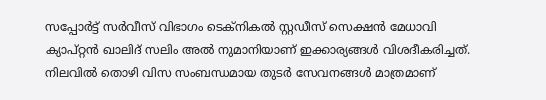സപ്പോർട്ട് സർവീസ് വിഭാഗം ടെക്നികൽ സ്റ്റഡീസ് സെക്ഷൻ മേധാവി ക്യാപ്റ്റൻ ഖാലിദ് സലിം അൽ നുമാനിയാണ് ഇക്കാര്യങ്ങൾ വിശദീകരിച്ചത്. നിലവിൽ തൊഴി വിസ സംബന്ധമായ തുടർ സേവനങ്ങൾ മാത്രമാണ്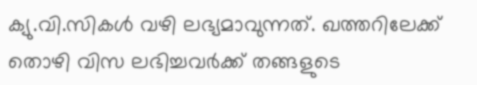ക്യു.വി.സികൾ വഴി ലഭ്യമാവുന്നത്. ഖത്തറിലേക്ക് തൊഴി വിസ ലഭിച്ചവർക്ക് തങ്ങളുടെ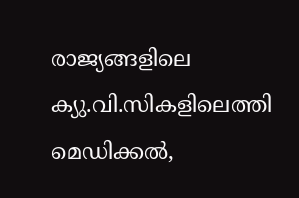രാജ്യങ്ങളിലെ ക്യു.വി.സികളിലെത്തി മെഡിക്കൽ,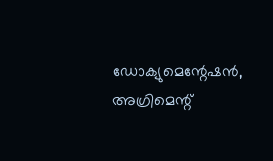ഡോക്യുമെന്റേഷൻ, അഗ്രിമെന്റ്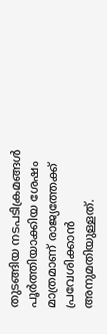തുടങ്ങിയ നടപടിക്രമങ്ങൾ പൂർത്തിയാക്കിയ ശേഷം മാത്രമാണ് രാജ്യത്തേക്ക് പ്രവേശിക്കാൻ അനുമതിയുള്ളത്.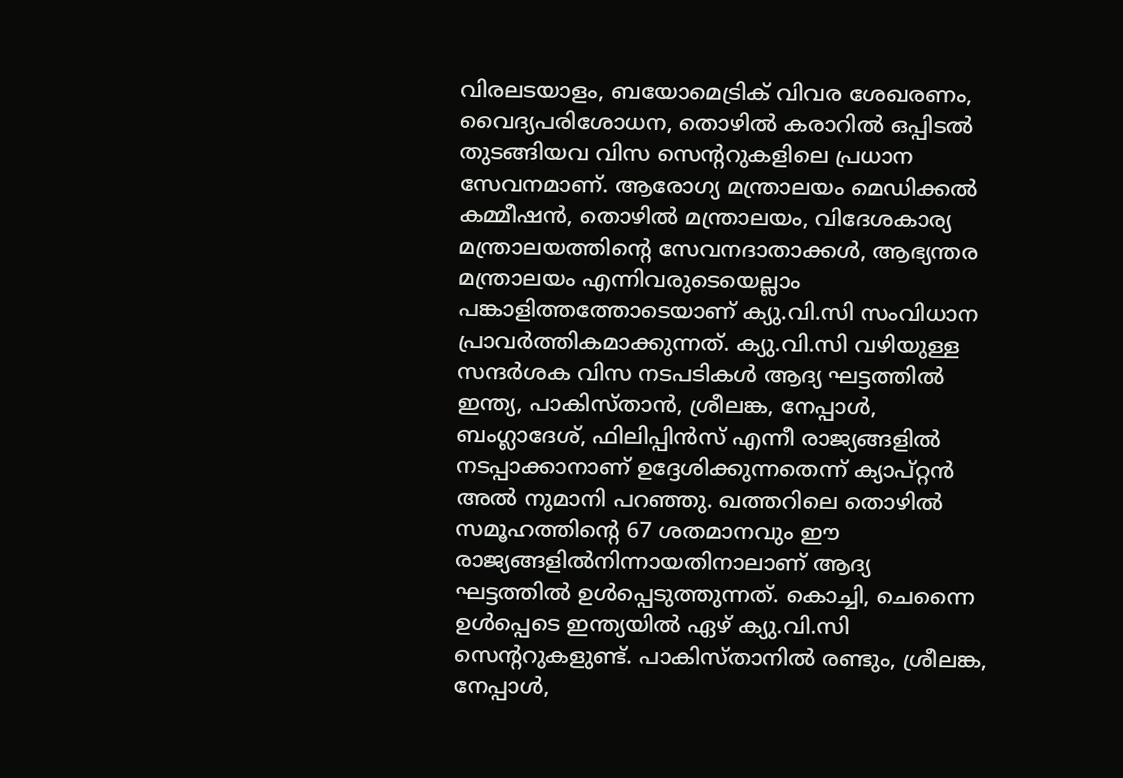വിരലടയാളം, ബയോമെട്രിക് വിവര ശേഖരണം, വൈദ്യപരിശോധന, തൊഴിൽ കരാറിൽ ഒപ്പിടൽ തുടങ്ങിയവ വിസ സെന്ററുകളിലെ പ്രധാന സേവനമാണ്. ആരോഗ്യ മന്ത്രാലയം മെഡിക്കൽ കമ്മീഷൻ, തൊഴിൽ മന്ത്രാലയം, വിദേശകാര്യ മന്ത്രാലയത്തിന്റെ സേവനദാതാക്കൾ, ആഭ്യന്തര മന്ത്രാലയം എന്നിവരുടെയെല്ലാം പങ്കാളിത്തത്തോടെയാണ് ക്യു.വി.സി സംവിധാന പ്രാവർത്തികമാക്കുന്നത്. ക്യു.വി.സി വഴിയുള്ള സന്ദർശക വിസ നടപടികൾ ആദ്യ ഘട്ടത്തിൽ ഇന്ത്യ, പാകിസ്താൻ, ശ്രീലങ്ക, നേപ്പാൾ, ബംഗ്ലാദേശ്, ഫിലിപ്പിൻസ് എന്നീ രാജ്യങ്ങളിൽ നടപ്പാക്കാനാണ് ഉദ്ദേശിക്കുന്നതെന്ന് ക്യാപ്റ്റൻ അൽ നുമാനി പറഞ്ഞു. ഖത്തറിലെ തൊഴിൽ സമൂഹത്തിന്റെ 67 ശതമാനവും ഈ രാജ്യങ്ങളിൽനിന്നായതിനാലാണ് ആദ്യ ഘട്ടത്തിൽ ഉൾപ്പെടുത്തുന്നത്. കൊച്ചി, ചെന്നൈ ഉൾപ്പെടെ ഇന്ത്യയിൽ ഏഴ് ക്യു.വി.സി സെന്ററുകളുണ്ട്. പാകിസ്താനിൽ രണ്ടും, ശ്രീലങ്ക, നേപ്പാൾ,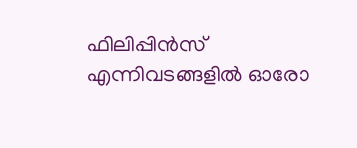ഫിലിപ്പിൻസ് എന്നിവടങ്ങളിൽ ഓരോ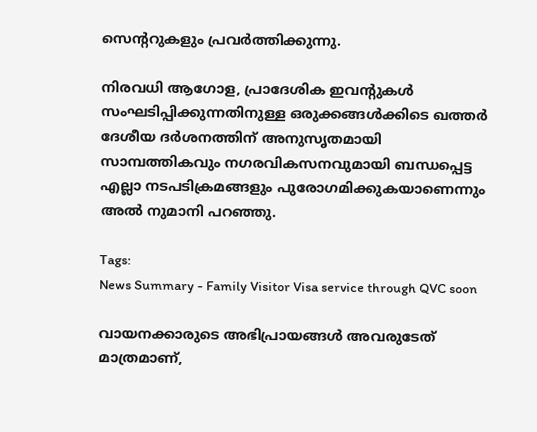സെന്ററുകളും പ്രവർത്തിക്കുന്നു.

നിരവധി ആഗോള, പ്രാദേശിക ഇവന്റുകൾ സംഘടിപ്പിക്കുന്നതിനുള്ള ഒരുക്കങ്ങൾക്കിടെ ഖത്തർ ദേശീയ ദർശനത്തിന് അനുസൃതമായി സാമ്പത്തികവും നഗരവികസനവുമായി ബന്ധപ്പെട്ട എല്ലാ നടപടിക്രമങ്ങളും പുരോഗമിക്കുകയാണെന്നും അൽ നുമാനി പറഞ്ഞു.

Tags:
News Summary - Family Visitor Visa service through QVC soon

വായനക്കാരുടെ അഭിപ്രായങ്ങള്‍ അവരുടേത് മാത്രമാണ്,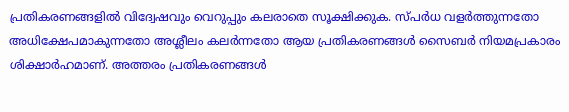പ്രതികരണങ്ങളിൽ വിദ്വേഷവും വെറുപ്പും കലരാതെ സൂക്ഷിക്കുക. സ്പർധ വളർത്തുന്നതോ അധിക്ഷേപമാകുന്നതോ അശ്ലീലം കലർന്നതോ ആയ പ്രതികരണങ്ങൾ സൈബർ നിയമപ്രകാരം ശിക്ഷാർഹമാണ്. അത്തരം പ്രതികരണങ്ങൾ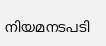നിയമനടപടി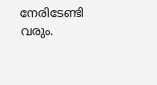നേരിടേണ്ടി വരും.